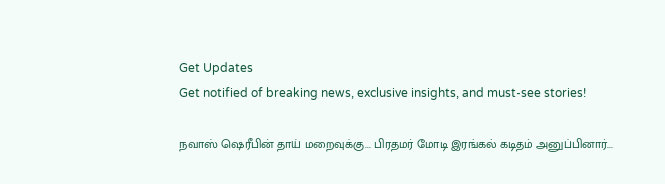Get Updates
Get notified of breaking news, exclusive insights, and must-see stories!

நவாஸ் ஷெரீபின் தாய் மறைவுக்கு... பிரதமர் மோடி இரங்கல் கடிதம் அனுப்பினார்...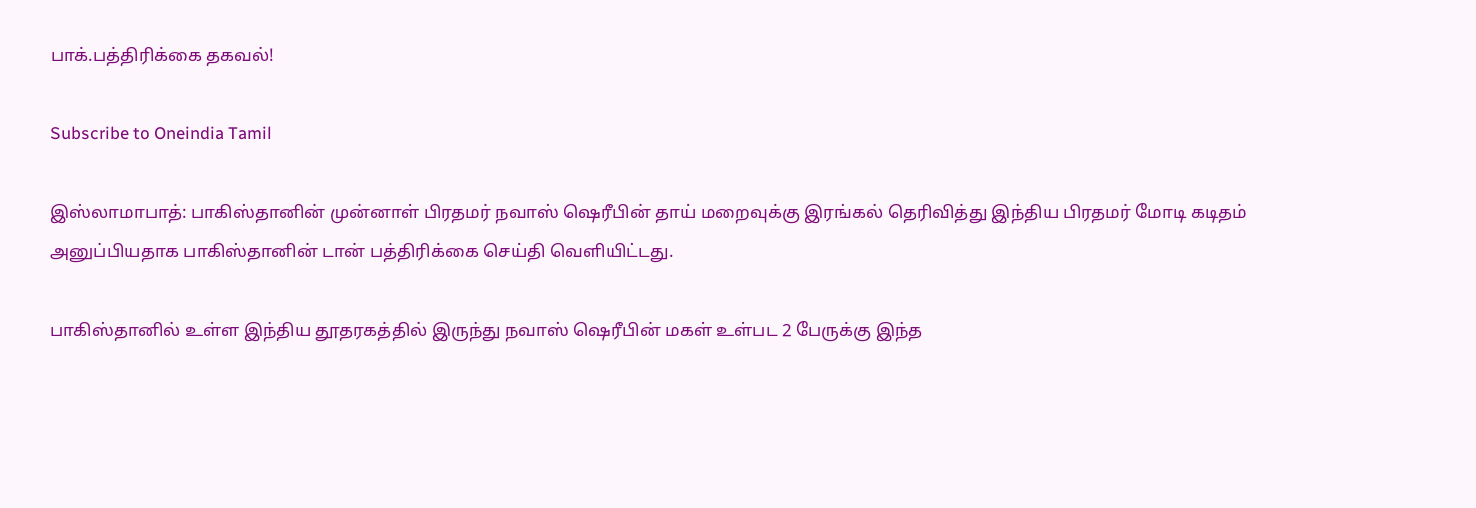பாக்.பத்திரிக்கை தகவல்!

Subscribe to Oneindia Tamil

இஸ்லாமாபாத்: பாகிஸ்தானின் முன்னாள் பிரதமர் நவாஸ் ஷெரீபின் தாய் மறைவுக்கு இரங்கல் தெரிவித்து இந்திய பிரதமர் மோடி கடிதம் அனுப்பியதாக பாகிஸ்தானின் டான் பத்திரிக்கை செய்தி வெளியிட்டது.

பாகிஸ்தானில் உள்ள இந்திய தூதரகத்தில் இருந்து நவாஸ் ஷெரீபின் மகள் உள்பட 2 பேருக்கு இந்த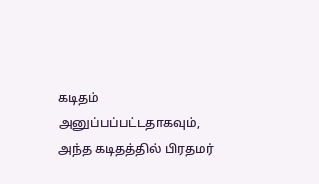கடிதம் அனுப்பப்பட்டதாகவும், அந்த கடிதத்தில் பிரதமர்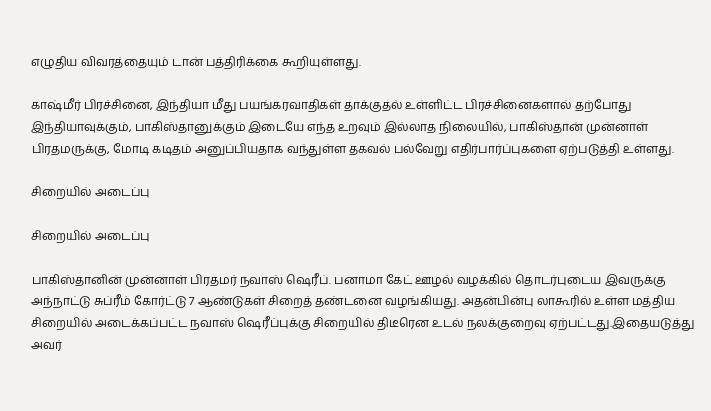எழுதிய விவரத்தையும் டான் பத்திரிக்கை கூறியுள்ளது.

காஷ்மீர் பிரச்சினை, இந்தியா மீது பயங்கரவாதிகள் தாக்குதல் உள்ளிட்ட பிரச்சினைகளால் தற்போது இந்தியாவுக்கும், பாகிஸ்தானுக்கும் இடையே எந்த உறவும் இல்லாத நிலையில், பாகிஸ்தான் முன்னாள் பிரதமருக்கு, மோடி கடிதம் அனுப்பியதாக வந்துள்ள தகவல் பல்வேறு எதிர்பார்ப்புகளை ஏற்படுத்தி உள்ளது.

சிறையில் அடைப்பு

சிறையில் அடைப்பு

பாகிஸ்தானின் முன்னாள் பிரதமர் நவாஸ் ஷெரீப். பனாமா கேட் ஊழல் வழக்கில் தொடர்புடைய இவருக்கு அந்நாட்டு சுப்ரீம் கோர்ட்டு 7 ஆண்டுகள் சிறைத் தண்டனை வழங்கியது. அதன்பின்பு லாகூரில் உள்ள மத்திய சிறையில் அடைக்கப்பட்ட நவாஸ் ஷெரீப்புக்கு சிறையில் திடீரென உடல் நலக்குறைவு ஏற்பட்டது.இதையடுத்து அவர்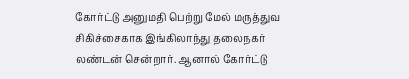கோர்ட்டு அனுமதி பெற்று மேல் மருத்துவ சிகிச்சைகாக இங்கிலாந்து தலைநகர் லண்டன் சென்றார். ஆனால் கோர்ட்டு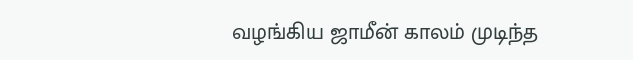வழங்கிய ஜாமீன் காலம் முடிந்த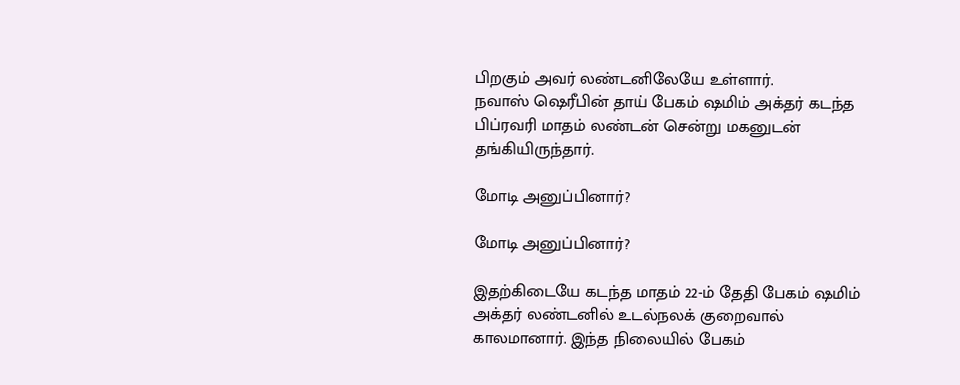பிறகும் அவர் லண்டனிலேயே உள்ளார்.
நவாஸ் ஷெரீபின் தாய் பேகம் ஷமிம் அக்தர் கடந்த பிப்ரவரி மாதம் லண்டன் சென்று மகனுடன் தங்கியிருந்தார்.

மோடி அனுப்பினார்?

மோடி அனுப்பினார்?

இதற்கிடையே கடந்த மாதம் 22-ம் தேதி பேகம் ஷமிம் அக்தர் லண்டனில் உடல்நலக் குறைவால் காலமானார். இந்த நிலையில் பேகம்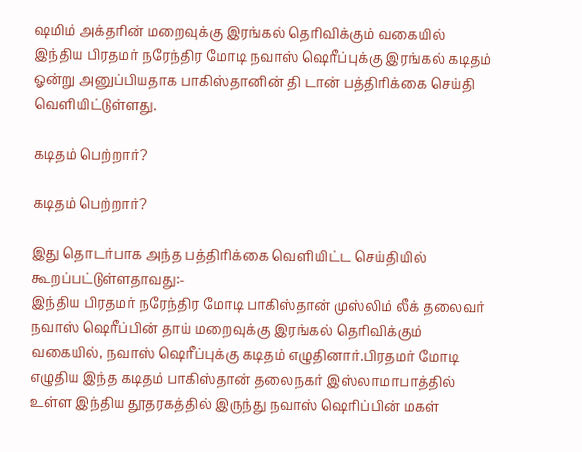ஷமிம் அக்தரின் மறைவுக்கு இரங்கல் தெரிவிக்கும் வகையில் இந்திய பிரதமர் நரேந்திர மோடி நவாஸ் ஷெரீப்புக்கு இரங்கல் கடிதம் ஓன்று அனுப்பியதாக பாகிஸ்தானின் தி டான் பத்திரிக்கை செய்தி வெளியிட்டுள்ளது.

கடிதம் பெற்றார்?

கடிதம் பெற்றார்?

இது தொடர்பாக அந்த பத்திரிக்கை வெளியிட்ட செய்தியில் கூறப்பட்டுள்ளதாவது:-
இந்திய பிரதமர் நரேந்திர மோடி பாகிஸ்தான் முஸ்லிம் லீக் தலைவர் நவாஸ் ஷெரீப்பின் தாய் மறைவுக்கு இரங்கல் தெரிவிக்கும் வகையில், நவாஸ் ஷெரீப்புக்கு கடிதம் எழுதினார்.பிரதமர் மோடி எழுதிய இந்த கடிதம் பாகிஸ்தான் தலைநகர் இஸ்லாமாபாத்தில் உள்ள இந்திய தூதரகத்தில் இருந்து நவாஸ் ஷெரிப்பின் மகள்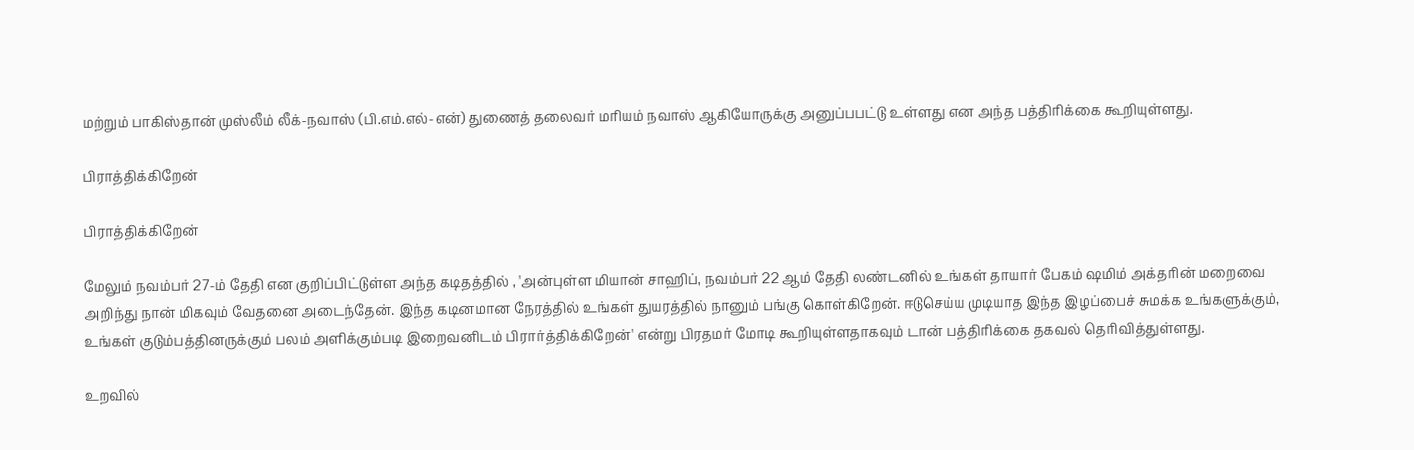மற்றும் பாகிஸ்தான் முஸ்லீம் லீக்-நவாஸ் (பி.எம்.எல்-என்) துணைத் தலைவர் மரியம் நவாஸ் ஆகியோருக்கு அனுப்பபட்டு உள்ளது என அந்த பத்திரிக்கை கூறியுள்ளது.

பிராத்திக்கிறேன்

பிராத்திக்கிறேன்

மேலும் நவம்பர் 27-ம் தேதி என குறிப்பிட்டுள்ள அந்த கடிதத்தில் , 'அன்புள்ள மியான் சாஹிப், நவம்பர் 22 ஆம் தேதி லண்டனில் உங்கள் தாயார் பேகம் ஷமிம் அக்தரின் மறைவை அறிந்து நான் மிகவும் வேதனை அடைந்தேன். இந்த கடினமான நேரத்தில் உங்கள் துயரத்தில் நானும் பங்கு கொள்கிறேன். ஈடுசெய்ய முடியாத இந்த இழப்பைச் சுமக்க உங்களுக்கும், உங்கள் குடும்பத்தினருக்கும் பலம் அளிக்கும்படி இறைவனிடம் பிரார்த்திக்கிறேன்' என்று பிரதமர் மோடி கூறியுள்ளதாகவும் டான் பத்திரிக்கை தகவல் தெரிவித்துள்ளது.

உறவில்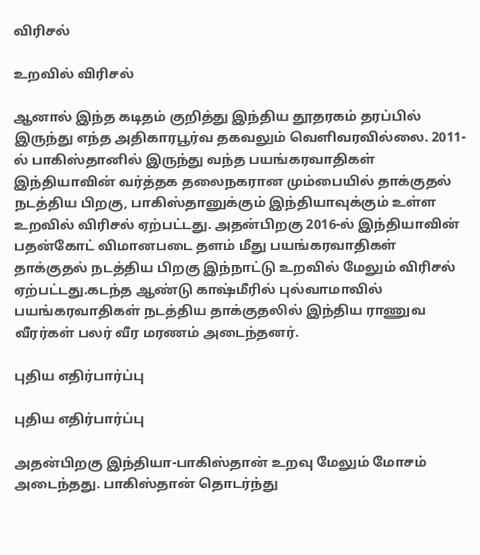விரிசல்

உறவில் விரிசல்

ஆனால் இந்த கடிதம் குறித்து இந்திய தூதரகம் தரப்பில் இருந்து எந்த அதிகாரபூர்வ தகவலும் வெளிவரவில்லை. 2011-ல் பாகிஸ்தானில் இருந்து வந்த பயங்கரவாதிகள் இந்தியாவின் வர்த்தக தலைநகரான மும்பையில் தாக்குதல் நடத்திய பிறகு, பாகிஸ்தானுக்கும் இந்தியாவுக்கும் உள்ள உறவில் விரிசல் ஏற்பட்டது. அதன்பிறகு 2016-ல் இந்தியாவின் பதன்கோட் விமானபடை தளம் மீது பயங்கரவாதிகள் தாக்குதல் நடத்திய பிறகு இந்நாட்டு உறவில் மேலும் விரிசல் ஏற்பட்டது.கடந்த ஆண்டு காஷ்மீரில் புல்வாமாவில் பயங்கரவாதிகள் நடத்திய தாக்குதலில் இந்திய ராணுவ வீரர்கள் பலர் வீர மரணம் அடைந்தனர்.

புதிய எதிர்பார்ப்பு

புதிய எதிர்பார்ப்பு

அதன்பிறகு இந்தியா-பாகிஸ்தான் உறவு மேலும் மோசம் அடைந்தது. பாகிஸ்தான் தொடர்ந்து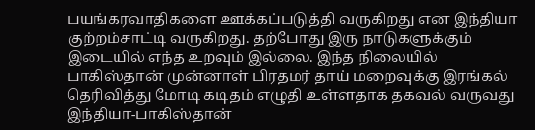பயங்கரவாதிகளை ஊக்கப்படுத்தி வருகிறது என இந்தியா குற்றம்சாட்டி வருகிறது. தற்போது இரு நாடுகளுக்கும் இடையில் எந்த உறவும் இல்லை. இந்த நிலையில் பாகிஸ்தான் முன்னாள் பிரதமர் தாய் மறைவுக்கு இரங்கல் தெரிவித்து மோடி கடிதம் எழுதி உள்ளதாக தகவல் வருவது இந்தியா-பாகிஸ்தான்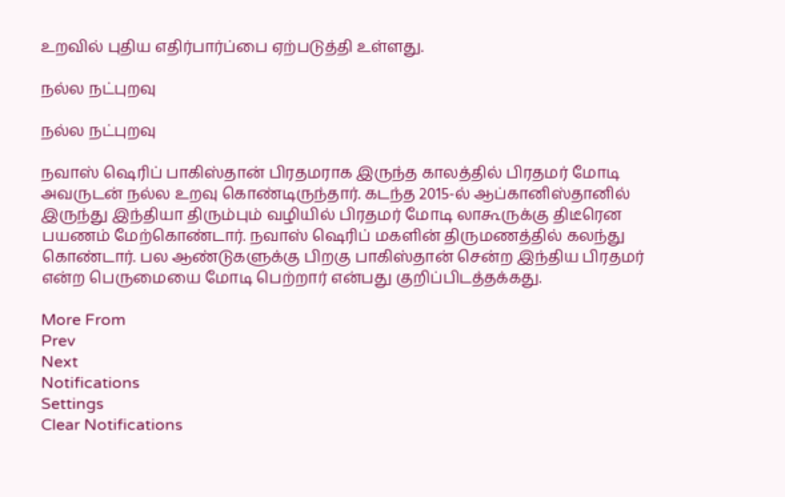உறவில் புதிய எதிர்பார்ப்பை ஏற்படுத்தி உள்ளது.

நல்ல நட்புறவு

நல்ல நட்புறவு

நவாஸ் ஷெரிப் பாகிஸ்தான் பிரதமராக இருந்த காலத்தில் பிரதமர் மோடி அவருடன் நல்ல உறவு கொண்டிருந்தார். கடந்த 2015-ல் ஆப்கானிஸ்தானில் இருந்து இந்தியா திரும்பும் வழியில் பிரதமர் மோடி லாகூருக்கு திடீரென பயணம் மேற்கொண்டார். நவாஸ் ஷெரிப் மகளின் திருமணத்தில் கலந்து கொண்டார். பல ஆண்டுகளுக்கு பிறகு பாகிஸ்தான் சென்ற இந்திய பிரதமர் என்ற பெருமையை மோடி பெற்றார் என்பது குறிப்பிடத்தக்கது.

More From
Prev
Next
Notifications
Settings
Clear Notifications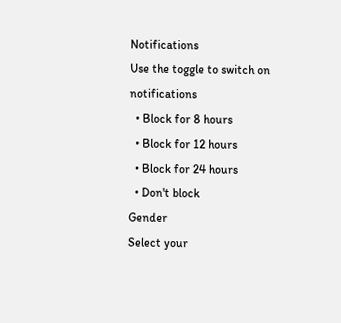Notifications
Use the toggle to switch on notifications
  • Block for 8 hours
  • Block for 12 hours
  • Block for 24 hours
  • Don't block
Gender
Select your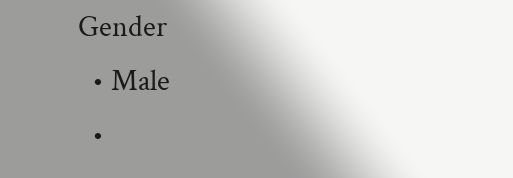Gender
  • Male
  •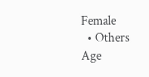Female
  • Others
Age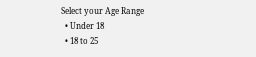Select your Age Range
  • Under 18
  • 18 to 25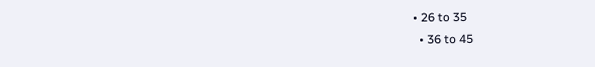• 26 to 35
  • 36 to 45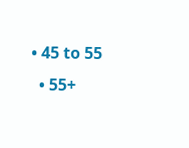• 45 to 55
  • 55+